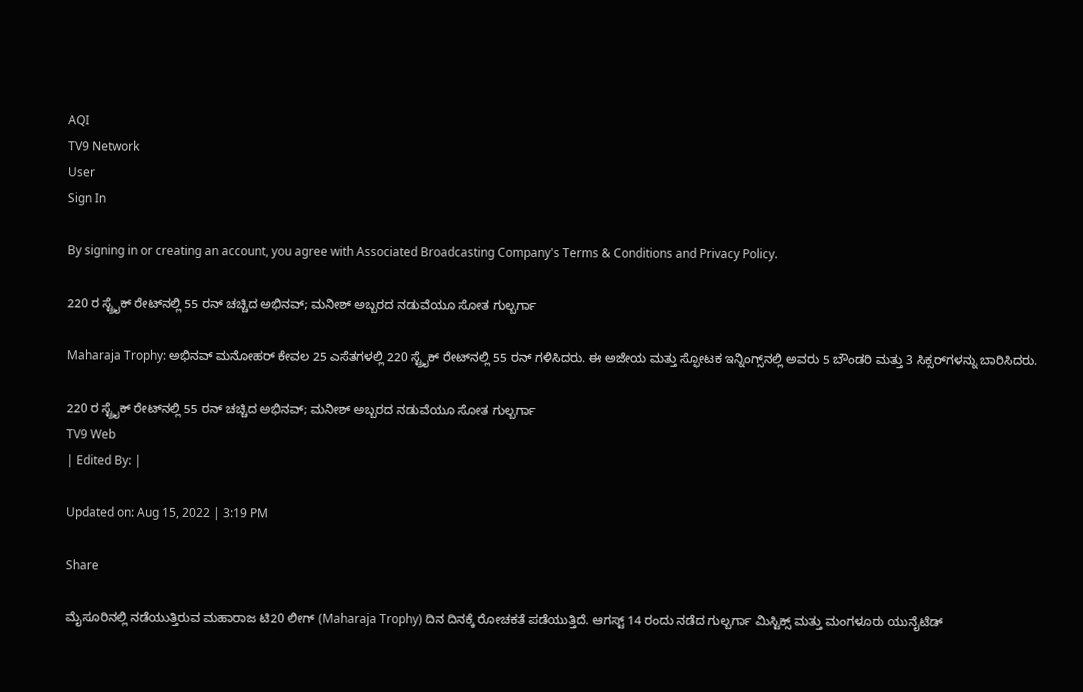AQI
TV9 Network
User
Sign In

By signing in or creating an account, you agree with Associated Broadcasting Company's Terms & Conditions and Privacy Policy.

220 ರ ಸ್ಟ್ರೈಕ್ ರೇಟ್‌ನಲ್ಲಿ 55 ರನ್ ಚಚ್ಚಿದ ಅಭಿನವ್; ಮನೀಶ್ ಅಬ್ಬರದ ನಡುವೆಯೂ ಸೋತ ಗುಲ್ಬರ್ಗಾ

Maharaja Trophy: ಅಭಿನವ್ ಮನೋಹರ್ ಕೇವಲ 25 ಎಸೆತಗಳಲ್ಲಿ 220 ಸ್ಟ್ರೈಕ್ ರೇಟ್‌ನಲ್ಲಿ 55 ರನ್ ಗಳಿಸಿದರು. ಈ ಅಜೇಯ ಮತ್ತು ಸ್ಫೋಟಕ ಇನ್ನಿಂಗ್ಸ್‌ನಲ್ಲಿ ಅವರು 5 ಬೌಂಡರಿ ಮತ್ತು 3 ಸಿಕ್ಸರ್‌ಗಳನ್ನು ಬಾರಿಸಿದರು.

220 ರ ಸ್ಟ್ರೈಕ್ ರೇಟ್‌ನಲ್ಲಿ 55 ರನ್ ಚಚ್ಚಿದ ಅಭಿನವ್; ಮನೀಶ್ ಅಬ್ಬರದ ನಡುವೆಯೂ ಸೋತ ಗುಲ್ಬರ್ಗಾ
TV9 Web
| Edited By: |

Updated on: Aug 15, 2022 | 3:19 PM

Share

ಮೈಸೂರಿನಲ್ಲಿ ನಡೆಯುತ್ತಿರುವ ಮಹಾರಾಜ ಟಿ20 ಲೀಗ್‌ (Maharaja Trophy) ದಿನ ದಿನಕ್ಕೆ ರೋಚಕತೆ ಪಡೆಯುತ್ತಿದೆ. ಆಗಸ್ಟ್ 14 ರಂದು ನಡೆದ ಗುಲ್ಬರ್ಗಾ ಮಿಸ್ಟಿಕ್ಸ್ ಮತ್ತು ಮಂಗಳೂರು ಯುನೈಟೆಡ್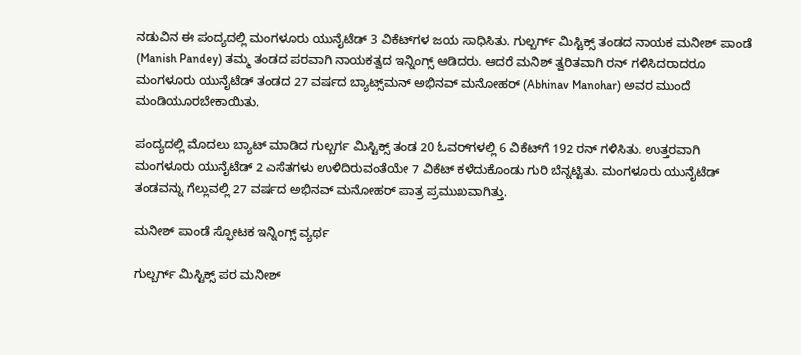ನಡುವಿನ ಈ ಪಂದ್ಯದಲ್ಲಿ ಮಂಗಳೂರು ಯುನೈಟೆಡ್ 3 ವಿಕೆಟ್‌ಗಳ ಜಯ ಸಾಧಿಸಿತು. ಗುಲ್ಬರ್ಗ್ ಮಿಸ್ಟಿಕ್ಸ್ ತಂಡದ ನಾಯಕ ಮನೀಶ್ ಪಾಂಡೆ (Manish Pandey) ತಮ್ಮ ತಂಡದ ಪರವಾಗಿ ನಾಯಕತ್ವದ ಇನ್ನಿಂಗ್ಸ್‌ ಆಡಿದರು. ಆದರೆ ಮನಿಶ್ ತ್ವರಿತವಾಗಿ ರನ್ ಗಳಿಸಿದರಾದರೂ ಮಂಗಳೂರು ಯುನೈಟೆಡ್‌ ತಂಡದ 27 ವರ್ಷದ ಬ್ಯಾಟ್ಸ್‌ಮನ್ ಅಭಿನವ್ ಮನೋಹರ್ (Abhinav Manohar) ಅವರ ಮುಂದೆ ಮಂಡಿಯೂರಬೇಕಾಯಿತು.

ಪಂದ್ಯದಲ್ಲಿ ಮೊದಲು ಬ್ಯಾಟ್ ಮಾಡಿದ ಗುಲ್ಬರ್ಗ ಮಿಸ್ಟಿಕ್ಸ್ ತಂಡ 20 ಓವರ್‌ಗಳಲ್ಲಿ 6 ವಿಕೆಟ್‌ಗೆ 192 ರನ್ ಗಳಿಸಿತು. ಉತ್ತರವಾಗಿ ಮಂಗಳೂರು ಯುನೈಟೆಡ್ 2 ಎಸೆತಗಳು ಉಳಿದಿರುವಂತೆಯೇ 7 ವಿಕೆಟ್ ಕಳೆದುಕೊಂಡು ಗುರಿ ಬೆನ್ನಟ್ಟಿತು. ಮಂಗಳೂರು ಯುನೈಟೆಡ್ ತಂಡವನ್ನು ಗೆಲ್ಲುವಲ್ಲಿ 27 ವರ್ಷದ ಅಭಿನವ್ ಮನೋಹರ್ ಪಾತ್ರ ಪ್ರಮುಖವಾಗಿತ್ತು.

ಮನೀಶ್ ಪಾಂಡೆ ಸ್ಫೋಟಕ ಇನ್ನಿಂಗ್ಸ್ ವ್ಯರ್ಥ

ಗುಲ್ಬರ್ಗ್ ಮಿಸ್ಟಿಕ್ಸ್ ಪರ ಮನೀಶ್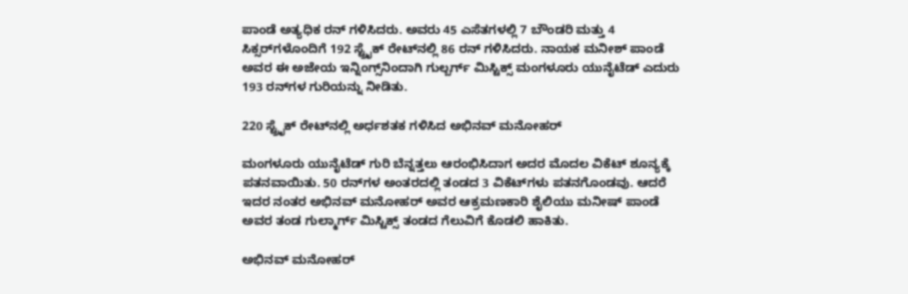ಪಾಂಡೆ ಅತ್ಯಧಿಕ ರನ್ ಗಳಿಸಿದರು. ಅವರು 45 ಎಸೆತಗಳಲ್ಲಿ 7 ಬೌಂಡರಿ ಮತ್ತು 4 ಸಿಕ್ಸರ್‌ಗಳೊಂದಿಗೆ 192 ಸ್ಟ್ರೈಕ್ ರೇಟ್‌ನಲ್ಲಿ 86 ರನ್ ಗಳಿಸಿದರು. ನಾಯಕ ಮನೀಶ್ ಪಾಂಡೆ ಅವರ ಈ ಅಜೇಯ ಇನ್ನಿಂಗ್ಸ್‌ನಿಂದಾಗಿ ಗುಲ್ಬರ್ಗ್ ಮಿಸ್ಟಿಕ್ಸ್ ಮಂಗಳೂರು ಯುನೈಟೆಡ್ ಎದುರು 193 ರನ್‌ಗಳ ಗುರಿಯನ್ನು ನೀಡಿತು.

220 ಸ್ಟ್ರೈಕ್ ರೇಟ್‌ನಲ್ಲಿ ಅರ್ಧಶತಕ ಗಳಿಸಿದ ಅಭಿನವ್ ಮನೋಹರ್

ಮಂಗಳೂರು ಯುನೈಟೆಡ್ ಗುರಿ ಬೆನ್ನತ್ತಲು ಆರಂಭಿಸಿದಾಗ ಅದರ ಮೊದಲ ವಿಕೆಟ್ ಶೂನ್ಯಕ್ಕೆ ಪತನವಾಯಿತು. 50 ರನ್‌ಗಳ ಅಂತರದಲ್ಲಿ ತಂಡದ 3 ವಿಕೆಟ್‌ಗಳು ಪತನಗೊಂಡವು. ಆದರೆ ಇದರ ನಂತರ ಅಭಿನವ್ ಮನೋಹರ್ ಅವರ ಆಕ್ರಮಣಕಾರಿ ಶೈಲಿಯು ಮನೀಷ್ ಪಾಂಡೆ ಅವರ ತಂಡ ಗುಲ್ಮಾರ್ಗ್ ಮಿಸ್ಟಿಕ್ಸ್ ತಂಡದ ಗೆಲುವಿಗೆ ಕೊಡಲಿ ಹಾಕಿತು.

ಅಭಿನವ್ ಮನೋಹರ್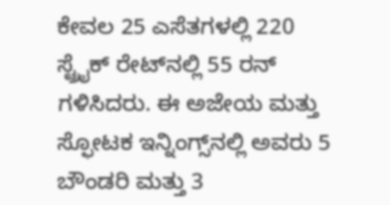ಕೇವಲ 25 ಎಸೆತಗಳಲ್ಲಿ 220 ಸ್ಟ್ರೈಕ್ ರೇಟ್‌ನಲ್ಲಿ 55 ರನ್ ಗಳಿಸಿದರು. ಈ ಅಜೇಯ ಮತ್ತು ಸ್ಫೋಟಕ ಇನ್ನಿಂಗ್ಸ್‌ನಲ್ಲಿ ಅವರು 5 ಬೌಂಡರಿ ಮತ್ತು 3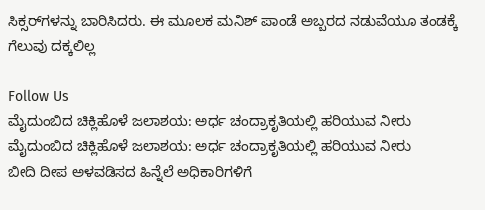ಸಿಕ್ಸರ್‌ಗಳನ್ನು ಬಾರಿಸಿದರು. ಈ ಮೂಲಕ ಮನಿಶ್ ಪಾಂಡೆ ಅಬ್ಬರದ ನಡುವೆಯೂ ತಂಡಕ್ಕೆ ಗೆಲುವು ದಕ್ಕಲಿಲ್ಲ

Follow Us
ಮೈದುಂಬಿದ ಚಿಕ್ಲಿಹೊಳೆ ಜಲಾಶಯ: ಅರ್ಧ ಚಂದ್ರಾಕೃತಿಯಲ್ಲಿ ಹರಿಯುವ ನೀರು
ಮೈದುಂಬಿದ ಚಿಕ್ಲಿಹೊಳೆ ಜಲಾಶಯ: ಅರ್ಧ ಚಂದ್ರಾಕೃತಿಯಲ್ಲಿ ಹರಿಯುವ ನೀರು
ಬೀದಿ ದೀಪ ಅಳವಡಿಸದ ಹಿನ್ನೆಲೆ ಅಧಿಕಾರಿಗಳಿಗೆ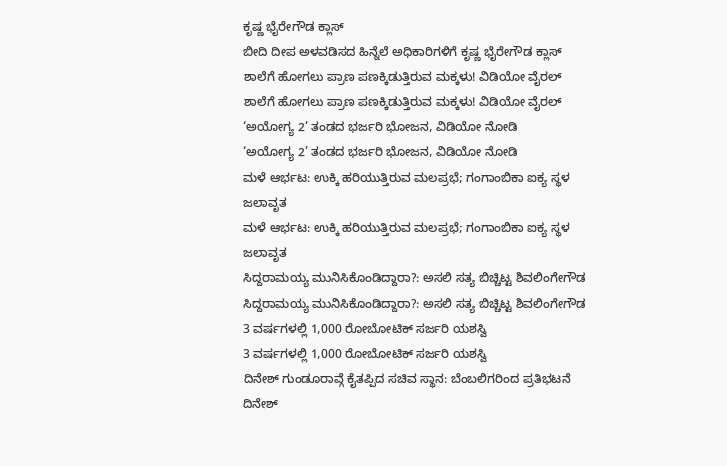ಕೃಷ್ಣ ಭೈರೇಗೌಡ ಕ್ಲಾಸ್
ಬೀದಿ ದೀಪ ಅಳವಡಿಸದ ಹಿನ್ನೆಲೆ ಅಧಿಕಾರಿಗಳಿಗೆ ಕೃಷ್ಣ ಭೈರೇಗೌಡ ಕ್ಲಾಸ್
ಶಾಲೆಗೆ ಹೋಗಲು ಪ್ರಾಣ ಪಣಕ್ಕಿಡುತ್ತಿರುವ ಮಕ್ಕಳು! ವಿಡಿಯೋ ವೈರಲ್
ಶಾಲೆಗೆ ಹೋಗಲು ಪ್ರಾಣ ಪಣಕ್ಕಿಡುತ್ತಿರುವ ಮಕ್ಕಳು! ವಿಡಿಯೋ ವೈರಲ್
‘ಅಯೋಗ್ಯ 2’ ತಂಡದ ಭರ್ಜರಿ ಭೋಜನ, ವಿಡಿಯೋ ನೋಡಿ
‘ಅಯೋಗ್ಯ 2’ ತಂಡದ ಭರ್ಜರಿ ಭೋಜನ, ವಿಡಿಯೋ ನೋಡಿ
ಮಳೆ ಆರ್ಭಟ: ಉಕ್ಕಿ ಹರಿಯುತ್ತಿರುವ ಮಲಪ್ರಭೆ; ಗಂಗಾಂಬಿಕಾ ಐಕ್ಯ ಸ್ಥಳ ಜಲಾವೃತ
ಮಳೆ ಆರ್ಭಟ: ಉಕ್ಕಿ ಹರಿಯುತ್ತಿರುವ ಮಲಪ್ರಭೆ; ಗಂಗಾಂಬಿಕಾ ಐಕ್ಯ ಸ್ಥಳ ಜಲಾವೃತ
ಸಿದ್ದರಾಮಯ್ಯ ಮುನಿಸಿಕೊಂಡಿದ್ದಾರಾ?: ಅಸಲಿ ಸತ್ಯ ಬಿಚ್ಚಿಟ್ಟ ಶಿವಲಿಂಗೇಗೌಡ
ಸಿದ್ದರಾಮಯ್ಯ ಮುನಿಸಿಕೊಂಡಿದ್ದಾರಾ?: ಅಸಲಿ ಸತ್ಯ ಬಿಚ್ಚಿಟ್ಟ ಶಿವಲಿಂಗೇಗೌಡ
3 ವರ್ಷಗಳಲ್ಲಿ 1,000 ರೋಬೋಟಿಕ್ ಸರ್ಜರಿ ಯಶಸ್ವಿ
3 ವರ್ಷಗಳಲ್ಲಿ 1,000 ರೋಬೋಟಿಕ್ ಸರ್ಜರಿ ಯಶಸ್ವಿ
ದಿನೇಶ್ ಗುಂಡೂರಾವ್ಗೆ ಕೈತಪ್ಪಿದ ಸಚಿವ ಸ್ಥಾನ: ಬೆಂಬಲಿಗರಿಂದ ಪ್ರತಿಭಟನೆ
ದಿನೇಶ್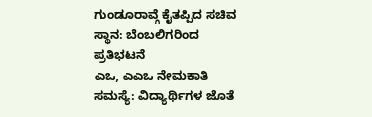ಗುಂಡೂರಾವ್ಗೆ ಕೈತಪ್ಪಿದ ಸಚಿವ ಸ್ಥಾನ: ಬೆಂಬಲಿಗರಿಂದ ಪ್ರತಿಭಟನೆ
ಎಒ, ಎಎಒ ನೇಮಕಾತಿ ಸಮಸ್ಯೆ: ವಿದ್ಯಾರ್ಥಿಗಳ ಜೊತೆ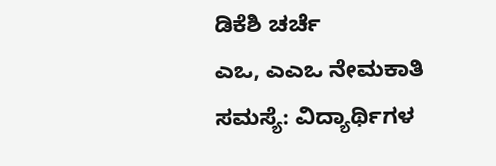ಡಿಕೆಶಿ ಚರ್ಚೆ
ಎಒ, ಎಎಒ ನೇಮಕಾತಿ ಸಮಸ್ಯೆ: ವಿದ್ಯಾರ್ಥಿಗಳ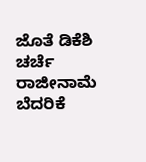ಜೊತೆ ಡಿಕೆಶಿ ಚರ್ಚೆ
ರಾಜೀನಾಮೆ ಬೆದರಿಕೆ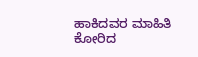ಹಾಕಿದವರ ಮಾಹಿತಿ ಕೋರಿದ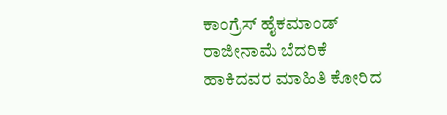ಕಾಂಗ್ರೆಸ್ ಹೈಕಮಾಂಡ್
ರಾಜೀನಾಮೆ ಬೆದರಿಕೆ ಹಾಕಿದವರ ಮಾಹಿತಿ ಕೋರಿದ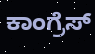ಕಾಂಗ್ರೆಸ್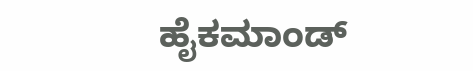ಹೈಕಮಾಂಡ್